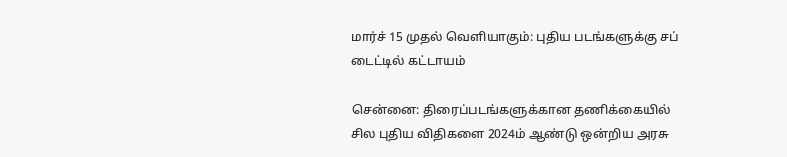மார்ச் 15 முதல் வெளியாகும்: புதிய படங்களுக்கு சப் டைட்டில் கட்டாயம்

சென்னை: திரைப்படங்களுக்கான தணிக்கையில் சில புதிய விதிகளை 2024ம் ஆண்டு ஒன்றிய அரசு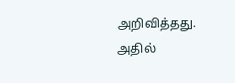அறிவித்தது. அதில்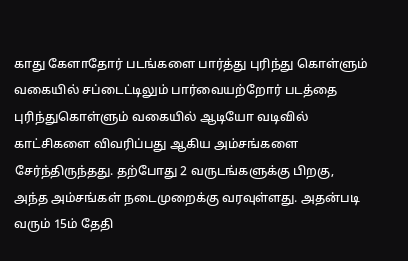காது கேளாதோர் படங்களை பார்த்து புரிந்து கொள்ளும் வகையில் சப்டைட்டிலும் பார்வையற்றோர் படத்தை புரிந்துகொள்ளும் வகையில் ஆடியோ வடிவில் காட்சிகளை விவரிப்பது ஆகிய அம்சங்களை சேர்ந்திருந்தது. தற்போது 2 வருடங்களுக்கு பிறகு, அந்த அம்சங்கள் நடைமுறைக்கு வரவுள்ளது. அதன்படி வரும் 15ம் தேதி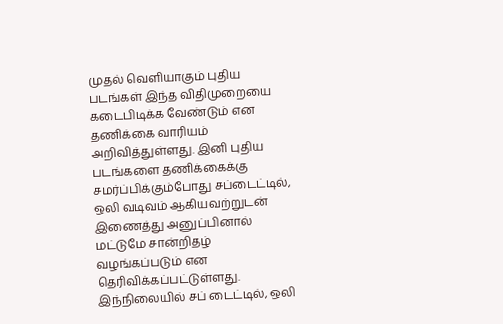முதல் வெளியாகும் புதிய படங்கள் இந்த விதிமுறையை கடைபிடிக்க வேண்டும் என தணிக்கை வாரியம் அறிவித்துள்ளது. இனி புதிய படங்களை தணிக்கைக்கு சமர்ப்பிக்கும்போது சப்டைட்டில், ஒலி வடிவம் ஆகியவற்றுடன் இணைத்து அனுப்பினால் மட்டுமே சான்றிதழ் வழங்கப்படும் என தெரிவிக்கப்பட்டுள்ளது. இந்நிலையில் சப் டைட்டில், ஒலி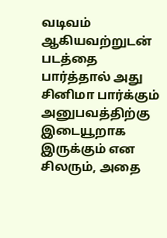வடிவம் ஆகியவற்றுடன் படத்தை பார்த்தால் அது சினிமா பார்க்கும் அனுபவத்திற்கு இடையூறாக இருக்கும் என சிலரும், அதை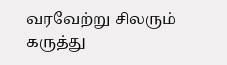வரவேற்று சிலரும் கருத்து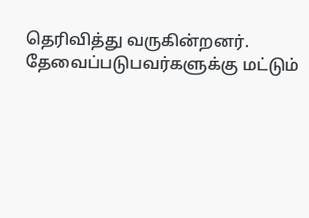தெரிவித்து வருகின்றனர். தேவைப்படுபவர்களுக்கு மட்டும்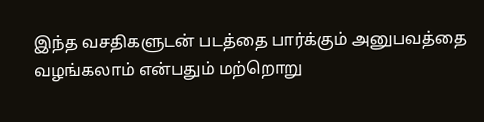இந்த வசதிகளுடன் படத்தை பார்க்கும் அனுபவத்தை வழங்கலாம் என்பதும் மற்றொறு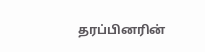தரப்பினரின்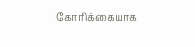கோரிக்கையாக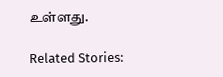உள்ளது.

Related Stories: